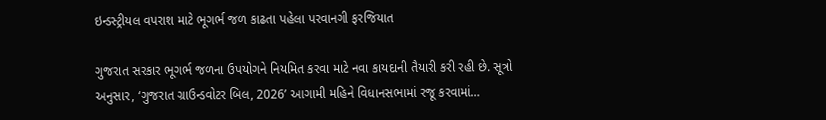ઇન્ડસ્ટ્રીયલ વપરાશ માટે ભૂગર્ભ જળ કાઢતા પહેલા પરવાનગી ફરજિયાત

ગુજરાત સરકાર ભૂગર્ભ જળના ઉપયોગને નિયમિત કરવા માટે નવા કાયદાની તૈયારી કરી રહી છે. સૂત્રો અનુસાર, ‘ગુજરાત ગ્રાઉન્ડવોટર બિલ, 2026’ આગામી મહિને વિધાનસભામાં રજૂ કરવામાં…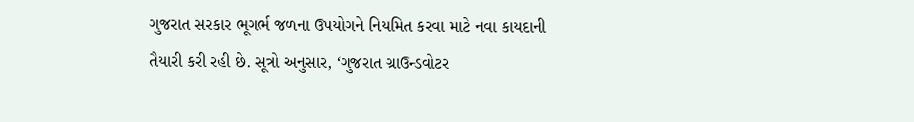ગુજરાત સરકાર ભૂગર્ભ જળના ઉપયોગને નિયમિત કરવા માટે નવા કાયદાની તૈયારી કરી રહી છે. સૂત્રો અનુસાર, ‘ગુજરાત ગ્રાઉન્ડવોટર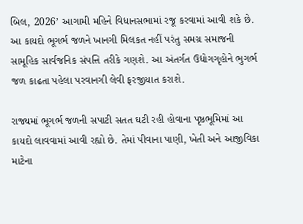બિલ, 2026’ આગામી મહિને વિધાનસભામાં રજૂ કરવામાં આવી શકે છે. આ કાયદો ભૂગર્ભ જળને ખાનગી મિલકત નહીં પરંતુ સમગ્ર સમાજની સામૂહિક સાર્વજનિક સંપત્તિ તરીકે ગણશે. આ અંતર્ગત ઉદ્યોગગૃહોને ભુગર્ભ જળ કાઢતા પહેલા પરવાનગી લેવી ફરજીયાત કરાશે.

રાજ્યમાં ભૂગર્ભ જળની સપાટી સતત ઘટી રહી હોવાના પૃષ્ઠભૂમિમાં આ કાયદો લાવવામાં આવી રહ્યો છે. તેમાં પીવાના પાણી, ખેતી અને આજીવિકા માટેના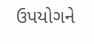ઉપયોગને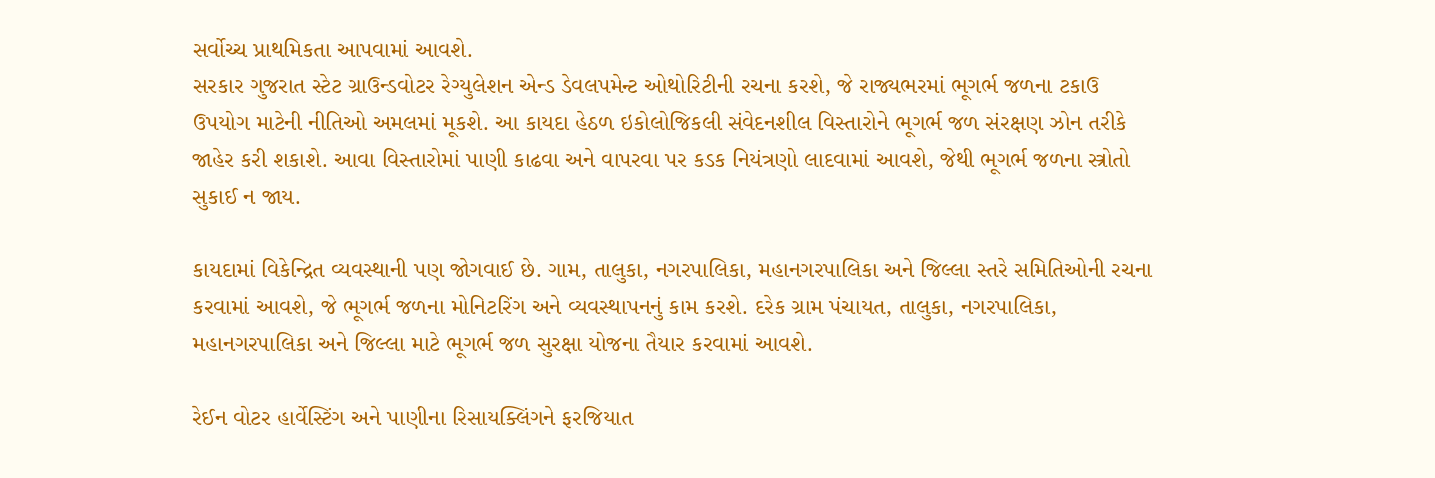સર્વોચ્ચ પ્રાથમિકતા આપવામાં આવશે.
સરકાર ગુજરાત સ્ટેટ ગ્રાઉન્ડવોટર રેગ્યુલેશન એન્ડ ડેવલપમેન્ટ ઓથોરિટીની રચના કરશે, જે રાજ્યભરમાં ભૂગર્ભ જળના ટકાઉ ઉપયોગ માટેની નીતિઓ અમલમાં મૂકશે. આ કાયદા હેઠળ ઇકોલોજિકલી સંવેદનશીલ વિસ્તારોને ભૂગર્ભ જળ સંરક્ષણ ઝોન તરીકે જાહેર કરી શકાશે. આવા વિસ્તારોમાં પાણી કાઢવા અને વાપરવા પર કડક નિયંત્રણો લાદવામાં આવશે, જેથી ભૂગર્ભ જળના સ્ત્રોતો સુકાઈ ન જાય.

કાયદામાં વિકેન્દ્રિત વ્યવસ્થાની પણ જોગવાઈ છે. ગામ, તાલુકા, નગરપાલિકા, મહાનગરપાલિકા અને જિલ્લા સ્તરે સમિતિઓની રચના કરવામાં આવશે, જે ભૂગર્ભ જળના મોનિટરિંગ અને વ્યવસ્થાપનનું કામ કરશે. દરેક ગ્રામ પંચાયત, તાલુકા, નગરપાલિકા, મહાનગરપાલિકા અને જિલ્લા માટે ભૂગર્ભ જળ સુરક્ષા યોજના તૈયાર કરવામાં આવશે.

રેઈન વોટર હાર્વેસ્ટિંગ અને પાણીના રિસાયક્લિંગને ફરજિયાત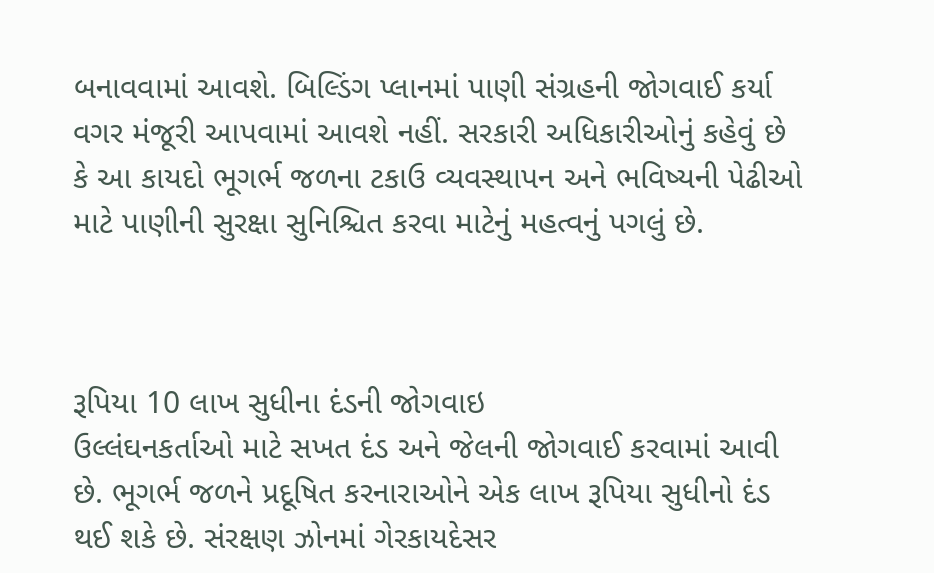બનાવવામાં આવશે. બિલ્ડિંગ પ્લાનમાં પાણી સંગ્રહની જોગવાઈ કર્યા વગર મંજૂરી આપવામાં આવશે નહીં. સરકારી અધિકારીઓનું કહેવું છે કે આ કાયદો ભૂગર્ભ જળના ટકાઉ વ્યવસ્થાપન અને ભવિષ્યની પેઢીઓ માટે પાણીની સુરક્ષા સુનિશ્ચિત કરવા માટેનું મહત્વનું પગલું છે.



રૂપિયા 10 લાખ સુધીના દંડની જોગવાઇ
ઉલ્લંઘનકર્તાઓ માટે સખત દંડ અને જેલની જોગવાઈ કરવામાં આવી છે. ભૂગર્ભ જળને પ્રદૂષિત કરનારાઓને એક લાખ રૂપિયા સુધીનો દંડ થઈ શકે છે. સંરક્ષણ ઝોનમાં ગેરકાયદેસર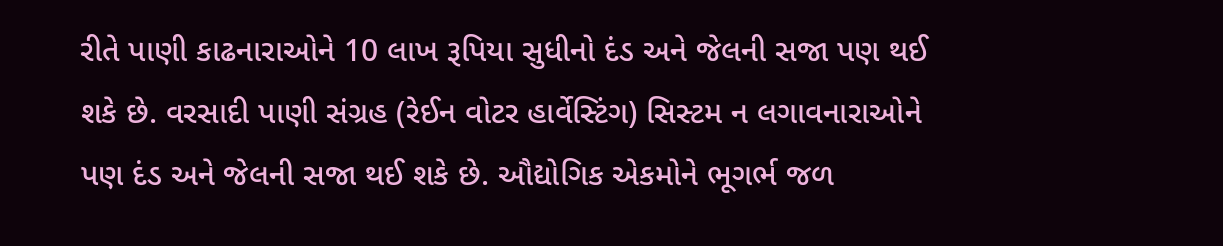રીતે પાણી કાઢનારાઓને 10 લાખ રૂપિયા સુધીનો દંડ અને જેલની સજા પણ થઈ શકે છે. વરસાદી પાણી સંગ્રહ (રેઈન વોટર હાર્વેસ્ટિંગ) સિસ્ટમ ન લગાવનારાઓને પણ દંડ અને જેલની સજા થઈ શકે છે. ઔદ્યોગિક એકમોને ભૂગર્ભ જળ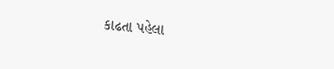કાઢતા પહેલા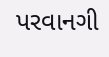પરવાનગી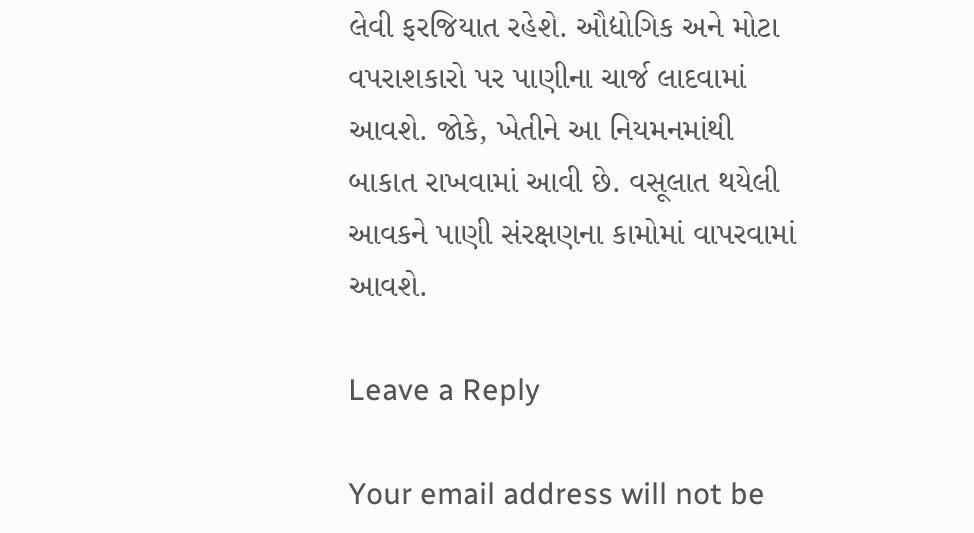લેવી ફરજિયાત રહેશે. ઔદ્યોગિક અને મોટા વપરાશકારો પર પાણીના ચાર્જ લાદવામાં આવશે. જોકે, ખેતીને આ નિયમનમાંથી બાકાત રાખવામાં આવી છે. વસૂલાત થયેલી આવકને પાણી સંરક્ષણના કામોમાં વાપરવામાં આવશે.

Leave a Reply

Your email address will not be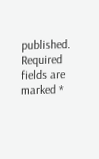published. Required fields are marked *